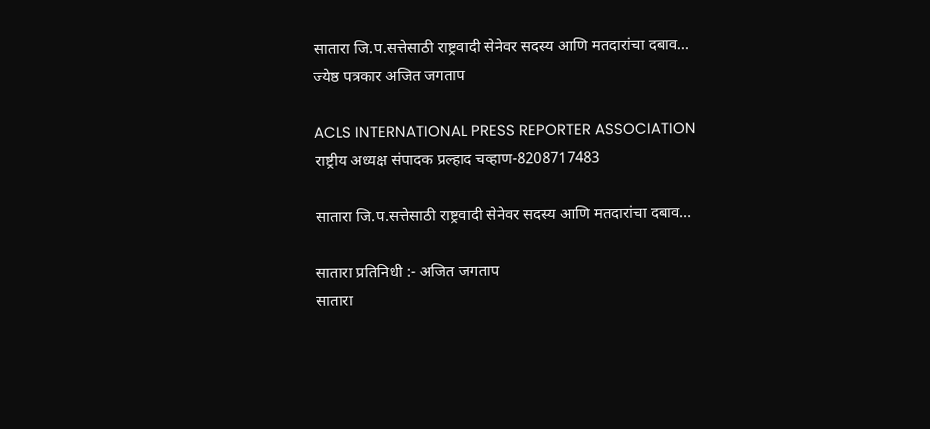सातारा जि.प.सत्तेसाठी राष्ट्रवादी सेनेवर सदस्य आणि मतदारांचा दबाव…
ज्येष्ठ पत्रकार अजित जगताप

ACLS INTERNATIONAL PRESS REPORTER ASSOCIATION राष्ट्रीय अध्यक्ष संपादक प्रल्हाद चव्हाण-8208717483

सातारा जि.प.सत्तेसाठी राष्ट्रवादी सेनेवर सदस्य आणि मतदारांचा दबाव…

सातारा प्रतिनिधी :- अजित जगताप
सातारा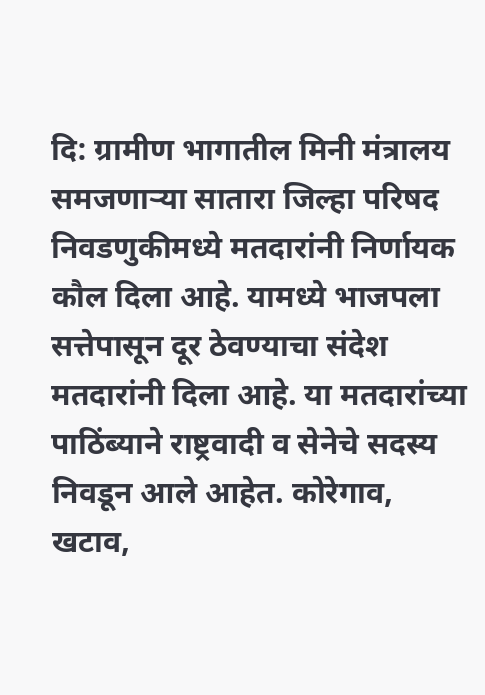दि: ग्रामीण भागातील मिनी मंत्रालय समजणाऱ्या सातारा जिल्हा परिषद निवडणुकीमध्ये मतदारांनी निर्णायक कौल दिला आहे. यामध्ये भाजपला सत्तेपासून दूर ठेवण्याचा संदेश मतदारांनी दिला आहे. या मतदारांच्या पाठिंब्याने राष्ट्रवादी व सेनेचे सदस्य निवडून आले आहेत. कोरेगाव, खटाव,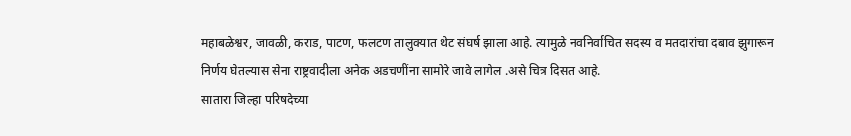महाबळेश्वर, जावळी, कराड, पाटण, फलटण तालुक्यात थेट संघर्ष झाला आहे. त्यामुळे नवनिर्वाचित सदस्य व मतदारांचा दबाव झुगारून निर्णय घेतल्यास सेना राष्ट्रवादीला अनेक अडचणींना सामोरे जावे लागेल .असे चित्र दिसत आहे.
सातारा जिल्हा परिषदेच्या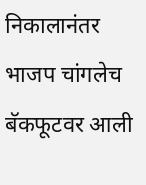निकालानंतर भाजप चांगलेच बॅकफूटवर आली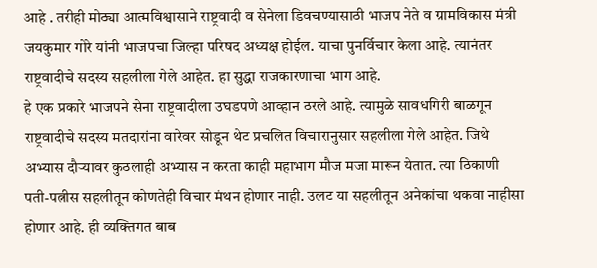आहे . तरीही मोठ्या आत्मविश्वासाने राष्ट्रवादी व सेनेला डिवचण्यासाठी भाजप नेते व ग्रामविकास मंत्री जयकुमार गोरे यांनी भाजपचा जिल्हा परिषद अध्यक्ष होईल. याचा पुनर्विचार केला आहे. त्यानंतर राष्ट्रवादीचे सदस्य सहलीला गेले आहेत. हा सुद्धा राजकारणाचा भाग आहे.
हे एक प्रकारे भाजपने सेना राष्ट्रवादीला उघडपणे आव्हान ठरले आहे. त्यामुळे सावधगिरी बाळगून राष्ट्रवादीचे सदस्य मतदारांना वारेवर सोडून थेट प्रचलित विचारानुसार सहलीला गेले आहेत. जिथे अभ्यास दौऱ्यावर कुठलाही अभ्यास न करता काही महाभाग मौज मजा मारून येतात. त्या ठिकाणी पती-पत्नीस सहलीतून कोणतेही विचार मंथन होणार नाही. उलट या सहलीतून अनेकांचा थकवा नाहीसा होणार आहे. ही व्यक्तिगत बाब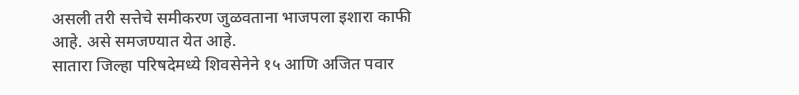असली तरी सत्तेचे समीकरण जुळवताना भाजपला इशारा काफी आहे. असे समजण्यात येत आहे.
सातारा जिल्हा परिषदेमध्ये शिवसेनेने १५ आणि अजित पवार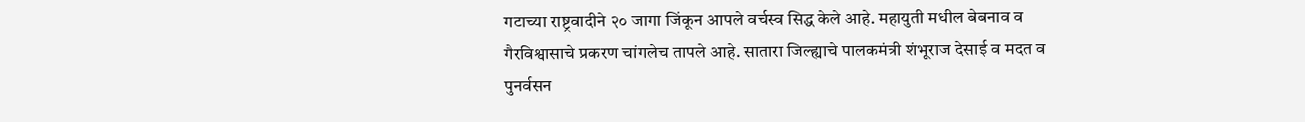गटाच्या राष्ट्रवादीने २० जागा जिंकून आपले वर्चस्व सिद्ध केले आहे. महायुती मधील बेबनाव व गैरविश्वासाचे प्रकरण चांगलेच तापले आहे. सातारा जिल्ह्याचे पालकमंत्री शंभूराज देसाई व मदत व पुनर्वसन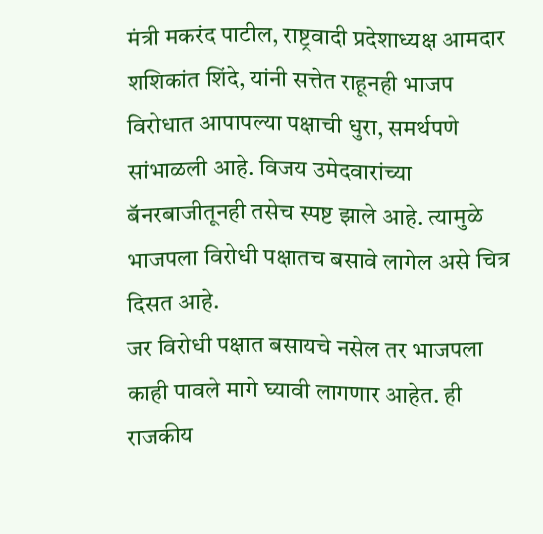मंत्री मकरंद पाटील, राष्ट्रवादी प्रदेशाध्यक्ष आमदार शशिकांत शिंदे, यांनी सत्तेत राहूनही भाजप विरोधात आपापल्या पक्षाची धुरा, समर्थपणे सांभाळली आहे. विजय उमेदवारांच्या बॅनरबाजीतूनही तसेच स्पष्ट झाले आहे. त्यामुळे भाजपला विरोधी पक्षातच बसावे लागेल असे चित्र दिसत आहे.
जर विरोधी पक्षात बसायचे नसेल तर भाजपला काही पावले मागे घ्यावी लागणार आहेत. ही राजकीय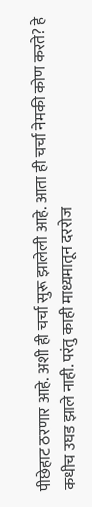पीछेहाट ठरणार आहे. अशी ही चर्चा सुरू झालेली आहे. आता ही चर्चा नेमकी कोण करते? हे कधीच उघड झाले नाही. परंतु काही माध्यमातून दररोज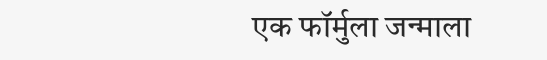एक फॉर्मुला जन्माला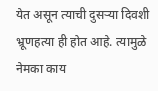येत असून त्याची दुसऱ्या दिवशी भ्रूणहत्या ही होत आहे. त्यामुळे नेमका काय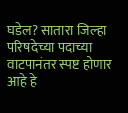घडेल? सातारा जिल्हा परिषदेच्या पदाच्या वाटपानंतर स्पष्ट होणार आहे हे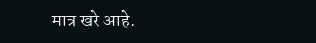मात्र खरे आहे.